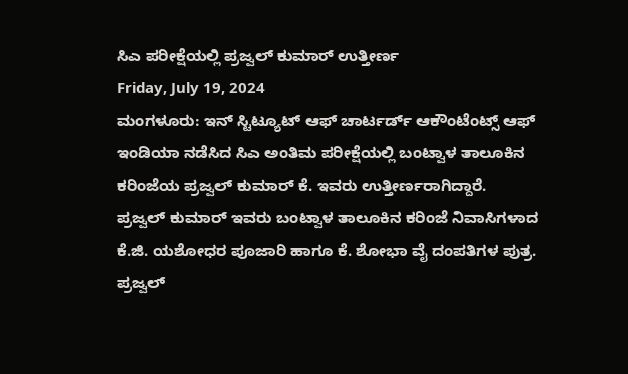ಸಿಎ ಪರೀಕ್ಷೆಯಲ್ಲಿ ಪ್ರಜ್ವಲ್ ಕುಮಾರ್ ಉತ್ತೀರ್ಣ
Friday, July 19, 2024
ಮಂಗಳೂರು: ಇನ್ ಸ್ಟಿಟ್ಯೂಟ್ ಆಫ್ ಚಾರ್ಟರ್ಡ್ ಆಕೌಂಟೆಂಟ್ಸ್ ಆಫ್ ಇಂಡಿಯಾ ನಡೆಸಿದ ಸಿಎ ಅಂತಿಮ ಪರೀಕ್ಷೆಯಲ್ಲಿ ಬಂಟ್ವಾಳ ತಾಲೂಕಿನ ಕರಿಂಜೆಯ ಪ್ರಜ್ವಲ್ ಕುಮಾರ್ ಕೆ. ಇವರು ಉತ್ತೀರ್ಣರಾಗಿದ್ದಾರೆ.
ಪ್ರಜ್ವಲ್ ಕುಮಾರ್ ಇವರು ಬಂಟ್ವಾಳ ತಾಲೂಕಿನ ಕರಿಂಜೆ ನಿವಾಸಿಗಳಾದ ಕೆ.ಜಿ. ಯಶೋಧರ ಪೂಜಾರಿ ಹಾಗೂ ಕೆ. ಶೋಭಾ ವೈ ದಂಪತಿಗಳ ಪುತ್ರ.
ಪ್ರಜ್ವಲ್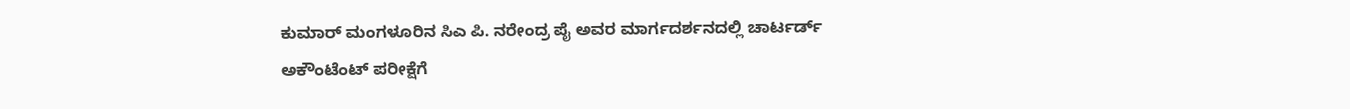ಕುಮಾರ್ ಮಂಗಳೂರಿನ ಸಿಎ ಪಿ. ನರೇಂದ್ರ ಪೈ ಅವರ ಮಾರ್ಗದರ್ಶನದಲ್ಲಿ ಚಾರ್ಟರ್ಡ್ ಅಕೌಂಟೆಂಟ್ ಪರೀಕ್ಷೆಗೆ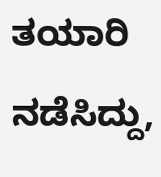ತಯಾರಿ ನಡೆಸಿದ್ದು,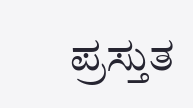ಪ್ರಸ್ತುತ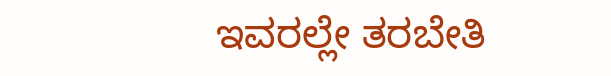ಇವರಲ್ಲೇ ತರಬೇತಿ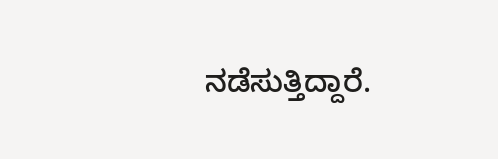ನಡೆಸುತ್ತಿದ್ದಾರೆ.